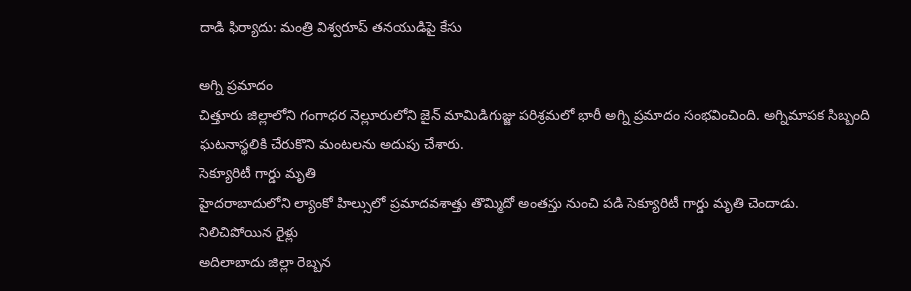దాడి ఫిర్యాదు: మంత్రి విశ్వరూప్ తనయుడిపై కేసు

అగ్ని ప్రమాదం
చిత్తూరు జిల్లాలోని గంగాధర నెల్లూరులోని జైన్ మామిడిగుజ్జు పరిశ్రమలో భారీ అగ్ని ప్రమాదం సంభవించింది. అగ్నిమాపక సిబ్బంది ఘటనాస్థలికి చేరుకొని మంటలను అదుపు చేశారు.
సెక్యూరిటీ గార్డు మృతి
హైదరాబాదులోని ల్యాంకో హిల్సులో ప్రమాదవశాత్తు తొమ్మిదో అంతస్తు నుంచి పడి సెక్యూరిటీ గార్డు మృతి చెందాడు.
నిలిచిపోయిన రైళ్లు
అదిలాబాదు జిల్లా రెబ్బన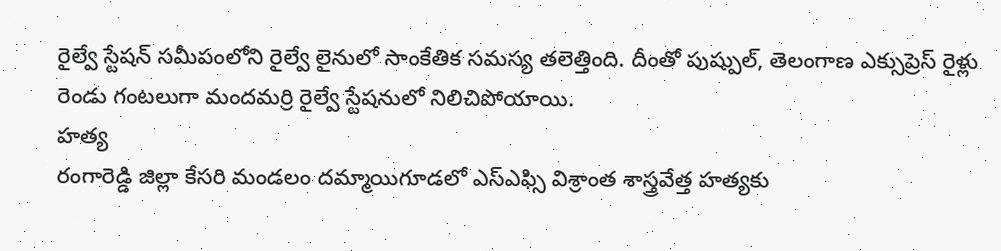రైల్వే స్టేషన్ సమీపంలోని రైల్వే లైనులో సాంకేతిక సమస్య తలెత్తింది. దీంతో పుష్పుల్, తెలంగాణ ఎక్సుప్రెస్ రైళ్లు రెండు గంటలుగా మందమర్రి రైల్వే స్టేషనులో నిలిచిపోయాయి.
హత్య
రంగారెడ్డి జిల్లా కేసరి మండలం దమ్మాయిగూడలో ఎస్ఎఫ్సి విశ్రాంత శాస్త్రవేత్త హత్యకు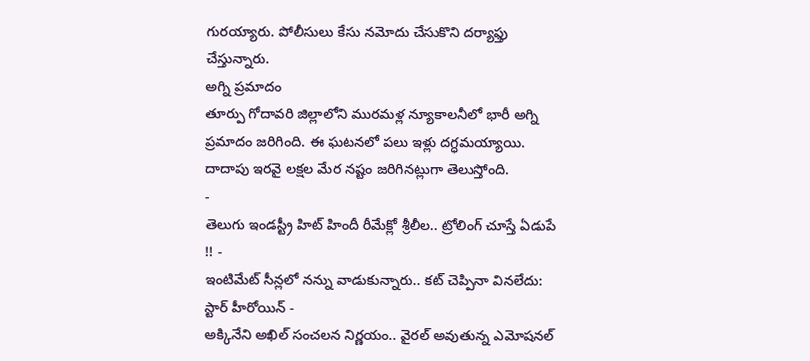గురయ్యారు. పోలీసులు కేసు నమోదు చేసుకొని దర్యాఫ్తు చేస్తున్నారు.
అగ్ని ప్రమాదం
తూర్పు గోదావరి జిల్లాలోని మురమళ్ల న్యూకాలనీలో భారీ అగ్ని ప్రమాదం జరిగింది. ఈ ఘటనలో పలు ఇళ్లు దగ్ధమయ్యాయి. దాదాపు ఇరవై లక్షల మేర నష్టం జరిగినట్లుగా తెలుస్తోంది.
-
తెలుగు ఇండస్ట్రీ హిట్ హిందీ రీమేక్లో శ్రీలీల.. ట్రోలింగ్ చూస్తే ఏడుపే !! -
ఇంటిమేట్ సీన్లలో నన్ను వాడుకున్నారు.. కట్ చెప్పినా వినలేదు: స్టార్ హీరోయిన్ -
అక్కినేని అఖిల్ సంచలన నిర్ణయం.. వైరల్ అవుతున్న ఎమోషనల్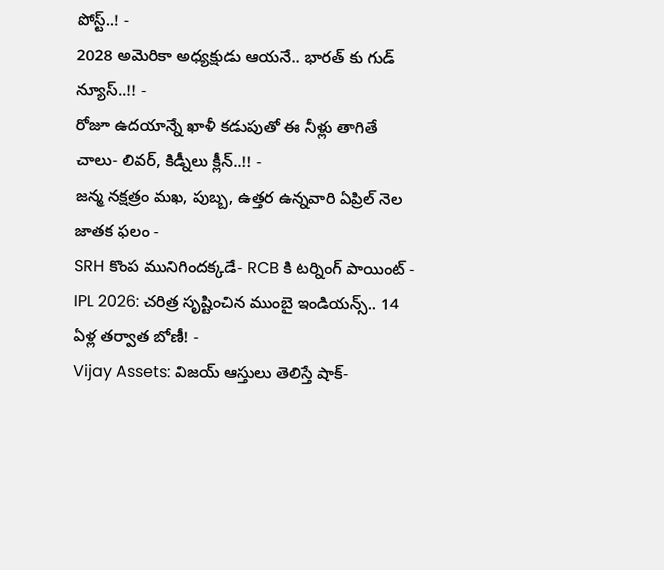పోస్ట్..! -
2028 అమెరికా అధ్యక్షుడు ఆయనే.. భారత్ కు గుడ్ న్యూస్..!! -
రోజూ ఉదయాన్నే ఖాళీ కడుపుతో ఈ నీళ్లు తాగితే చాలు- లివర్, కిడ్నీలు క్లీన్..!! -
జన్మ నక్షత్రం మఖ, పుబ్బ, ఉత్తర ఉన్నవారి ఏప్రిల్ నెల జాతక ఫలం -
SRH కొంప మునిగిందక్కడే- RCB కి టర్నింగ్ పాయింట్ -
IPL 2026: చరిత్ర సృష్టించిన ముంబై ఇండియన్స్.. 14 ఏళ్ల తర్వాత బోణీ! -
Vijay Assets: విజయ్ ఆస్తులు తెలిస్తే షాక్-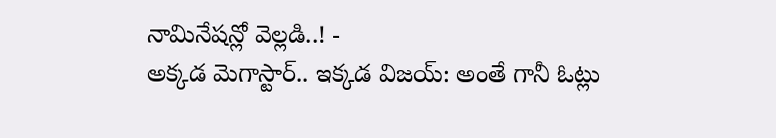నామినేషన్లో వెల్లడి..! -
అక్కడ మెగాస్టార్.. ఇక్కడ విజయ్: అంతే గానీ ఓట్లు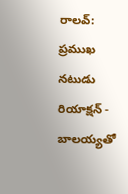రాలవ్: ప్రముఖ నటుడు రియాక్షన్ -
బాలయ్యతో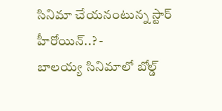సినిమా చేయనంటున్న స్టార్ హీరోయిన్..? -
బాలయ్య సినిమాలో బోల్డ్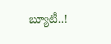బ్యూటీ..!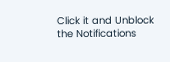Click it and Unblock the Notifications